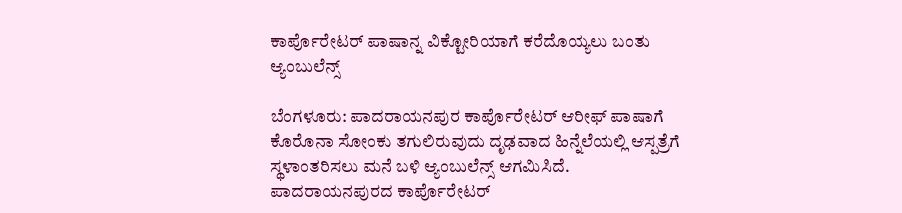ಕಾರ್ಪೊರೇಟರ್ ಪಾಷಾನ್ನ ವಿಕ್ಟೋರಿಯಾಗೆ ಕರೆದೊಯ್ಯಲು ಬಂತು ಆ್ಯಂಬುಲೆನ್ಸ್

ಬೆಂಗಳೂರು: ಪಾದರಾಯನಪುರ ಕಾರ್ಪೊರೇಟರ್ ಆರೀಫ್ ಪಾಷಾ‌ಗೆ ಕೊರೊನಾ ಸೋಂಕು ತಗುಲಿರುವುದು ದೃಢವಾದ ಹಿನ್ನೆಲೆಯಲ್ಲಿ ಆಸ್ಪತ್ರೆಗೆ ಸ್ಥಳಾಂತರಿಸಲು ಮನೆ ಬಳಿ ಆ್ಯಂಬುಲೆನ್ಸ್ ಆಗಮಿಸಿದೆ. ಪಾದರಾಯನಪುರದ ಕಾರ್ಪೊರೇಟರ್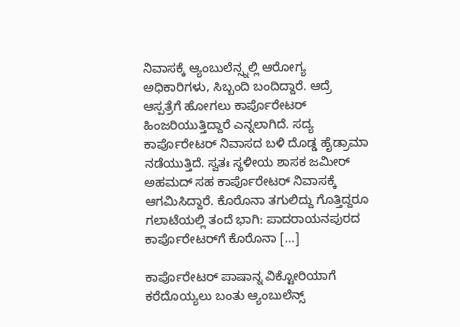ನಿವಾಸಕ್ಕೆ ಆ್ಯಂಬುಲೆನ್ಸ್ನಲ್ಲಿ ಆರೋಗ್ಯ ಅಧಿಕಾರಿಗಳು, ಸಿಬ್ಬಂದಿ ಬಂದಿದ್ದಾರೆ. ಆದ್ರೆ ಆಸ್ಪತ್ರೆಗೆ ಹೋಗಲು ಕಾರ್ಪೊರೇಟರ್‌ ಹಿಂಜರಿಯುತ್ತಿದ್ದಾರೆ ಎನ್ನಲಾಗಿದೆ. ಸದ್ಯ ಕಾರ್ಪೊರೇಟರ್ ನಿವಾಸದ ಬಳಿ ದೊಡ್ಡ ಹೈಡ್ರಾಮಾ ನಡೆಯುತ್ತಿದೆ. ಸ್ವತಃ ಸ್ಥಳೀಯ ಶಾಸಕ ಜಮೀರ್  ಅಹಮದ್ ಸಹ ಕಾರ್ಪೊರೇಟರ್‌ ನಿವಾಸಕ್ಕೆ ಆಗಮಿಸಿದ್ದಾರೆ. ಕೊರೊನಾ ತಗುಲಿದ್ದು ಗೊತ್ತಿದ್ದರೂ ಗಲಾಟೆಯಲ್ಲಿ ತಂದೆ ಭಾಗಿ: ಪಾದರಾಯನಪುರದ ಕಾರ್ಪೊರೇಟರ್‌ಗೆ ಕೊರೊನಾ […]

ಕಾರ್ಪೊರೇಟರ್ ಪಾಷಾನ್ನ ವಿಕ್ಟೋರಿಯಾಗೆ ಕರೆದೊಯ್ಯಲು ಬಂತು ಆ್ಯಂಬುಲೆನ್ಸ್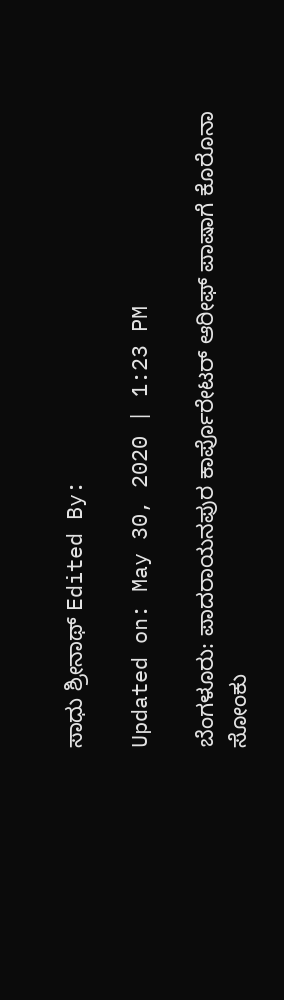ಸಾಧು ಶ್ರೀನಾಥ್ Edited By:

Updated on: May 30, 2020 | 1:23 PM

ಬೆಂಗಳೂರು: ಪಾದರಾಯನಪುರ ಕಾರ್ಪೊರೇಟರ್ ಆರೀಫ್ ಪಾಷಾ‌ಗೆ ಕೊರೊನಾ ಸೋಂಕು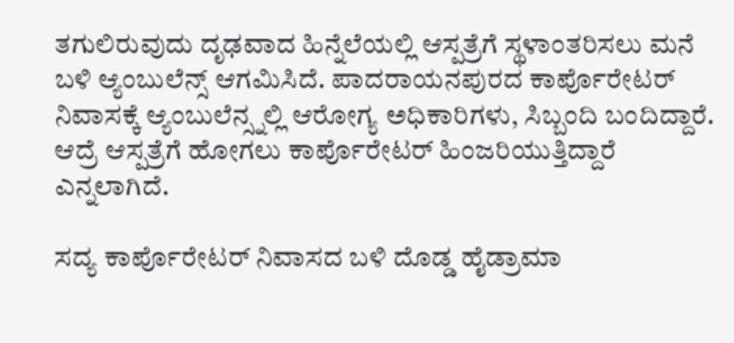ತಗುಲಿರುವುದು ದೃಢವಾದ ಹಿನ್ನೆಲೆಯಲ್ಲಿ ಆಸ್ಪತ್ರೆಗೆ ಸ್ಥಳಾಂತರಿಸಲು ಮನೆ ಬಳಿ ಆ್ಯಂಬುಲೆನ್ಸ್ ಆಗಮಿಸಿದೆ. ಪಾದರಾಯನಪುರದ ಕಾರ್ಪೊರೇಟರ್ ನಿವಾಸಕ್ಕೆ ಆ್ಯಂಬುಲೆನ್ಸ್ನಲ್ಲಿ ಆರೋಗ್ಯ ಅಧಿಕಾರಿಗಳು, ಸಿಬ್ಬಂದಿ ಬಂದಿದ್ದಾರೆ. ಆದ್ರೆ ಆಸ್ಪತ್ರೆಗೆ ಹೋಗಲು ಕಾರ್ಪೊರೇಟರ್‌ ಹಿಂಜರಿಯುತ್ತಿದ್ದಾರೆ ಎನ್ನಲಾಗಿದೆ.

ಸದ್ಯ ಕಾರ್ಪೊರೇಟರ್ ನಿವಾಸದ ಬಳಿ ದೊಡ್ಡ ಹೈಡ್ರಾಮಾ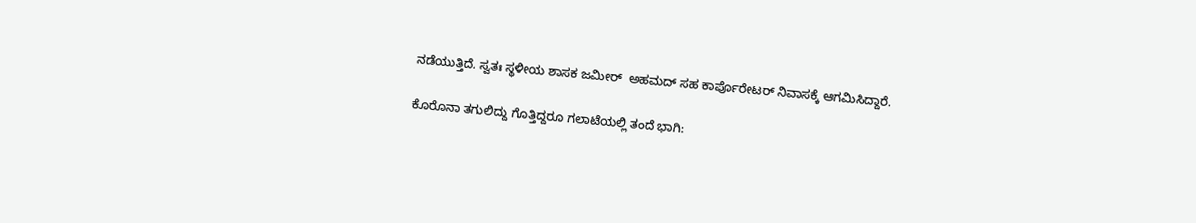ನಡೆಯುತ್ತಿದೆ. ಸ್ವತಃ ಸ್ಥಳೀಯ ಶಾಸಕ ಜಮೀರ್  ಅಹಮದ್ ಸಹ ಕಾರ್ಪೊರೇಟರ್‌ ನಿವಾಸಕ್ಕೆ ಆಗಮಿಸಿದ್ದಾರೆ.

ಕೊರೊನಾ ತಗುಲಿದ್ದು ಗೊತ್ತಿದ್ದರೂ ಗಲಾಟೆಯಲ್ಲಿ ತಂದೆ ಭಾಗಿ: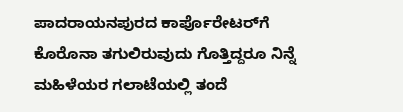ಪಾದರಾಯನಪುರದ ಕಾರ್ಪೊರೇಟರ್‌ಗೆ ಕೊರೊನಾ ತಗುಲಿರುವುದು ಗೊತ್ತಿದ್ದರೂ ನಿನ್ನೆ ಮಹಿಳೆಯರ ಗಲಾಟೆಯಲ್ಲಿ ತಂದೆ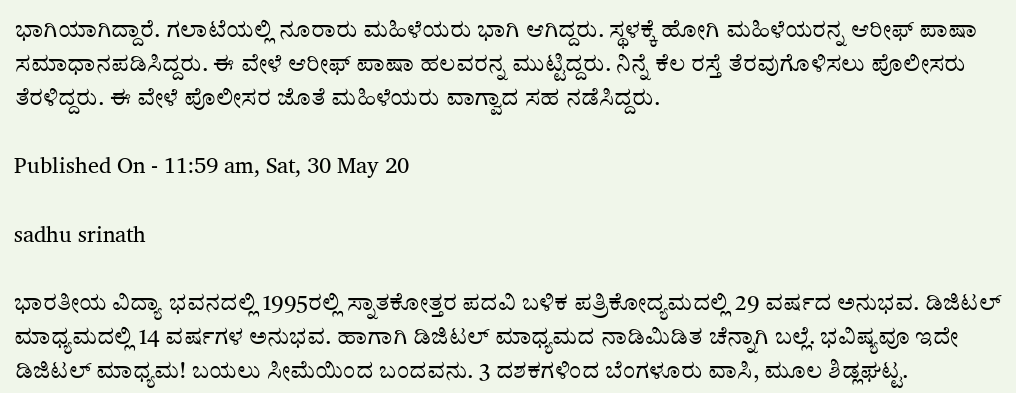ಭಾಗಿಯಾಗಿದ್ದಾರೆ. ಗಲಾಟೆಯಲ್ಲಿ ನೂರಾರು ಮಹಿಳೆಯರು ಭಾಗಿ ಆಗಿದ್ದರು. ಸ್ಥಳಕ್ಕೆ ಹೋಗಿ ಮಹಿಳೆಯರನ್ನ ಆರೀಫ್ ಪಾಷಾ ಸಮಾಧಾನಪಡಿಸಿದ್ದರು. ಈ ವೇಳೆ ಆರೀಫ್ ಪಾಷಾ ಹಲವರನ್ನ ಮುಟ್ಟಿದ್ದರು. ನಿನ್ನೆ ಕೆಲ ರಸ್ತೆ ತೆರವುಗೊಳಿಸಲು ಪೊಲೀಸರು ತೆರಳಿದ್ದರು. ಈ ವೇಳೆ ಪೊಲೀಸರ ಜೊತೆ ಮಹಿಳೆಯರು ವಾಗ್ವಾದ ಸಹ ನಡೆಸಿದ್ದರು.

Published On - 11:59 am, Sat, 30 May 20

sadhu srinath

ಭಾರತೀಯ ವಿದ್ಯಾ ಭವನದಲ್ಲಿ 1995ರಲ್ಲಿ ಸ್ನಾತಕೋತ್ತರ ಪದವಿ ಬಳಿಕ ಪತ್ರಿಕೋದ್ಯಮದಲ್ಲಿ 29 ವರ್ಷದ ಅನುಭವ. ಡಿಜಿಟಲ್ ಮಾಧ್ಯಮದಲ್ಲಿ 14 ವರ್ಷಗಳ ಅನುಭವ. ಹಾಗಾಗಿ ಡಿಜಿಟಲ್ ಮಾಧ್ಯಮದ ನಾಡಿಮಿಡಿತ ಚೆನ್ನಾಗಿ ಬಲ್ಲೆ. ಭವಿಷ್ಯವೂ ಇದೇ ಡಿಜಿಟಲ್ ಮಾಧ್ಯಮ! ಬಯಲು ಸೀಮೆಯಿಂದ ಬಂದವನು. 3 ದಶಕಗಳಿಂದ ಬೆಂಗಳೂರು ವಾಸಿ, ಮೂಲ ಶಿಡ್ಲಘಟ್ಟ.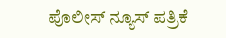ಪೊಲೀಸ್ ನ್ಯೂಸ್ ಪತ್ರಿಕೆ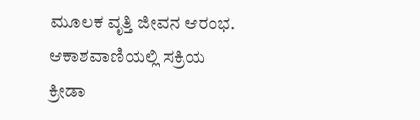ಮೂಲಕ ವೃತ್ತಿ ಜೀವನ ಆರಂಭ. ಆಕಾಶವಾಣಿಯಲ್ಲಿ ಸಕ್ರಿಯ ಕ್ರೀಡಾ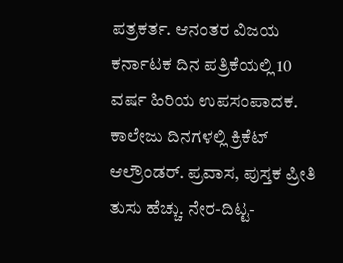ಪತ್ರಕರ್ತ. ಆನಂತರ ವಿಜಯ ಕರ್ನಾಟಕ ದಿನ ಪತ್ರಿಕೆಯಲ್ಲಿ 10 ವರ್ಷ ಹಿರಿಯ ಉಪಸಂಪಾದಕ. ಕಾಲೇಜು ದಿನಗಳಲ್ಲಿ ಕ್ರಿಕೆಟ್ ಆಲ್ರೌಂಡರ್. ಪ್ರವಾಸ, ಪುಸ್ತಕ ಪ್ರೀತಿ ತುಸು ಹೆಚ್ಚು. ನೇರ-ದಿಟ್ಟ-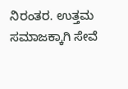ನಿರಂತರ. ಉತ್ತಮ ಸಮಾಜಕ್ಕಾಗಿ ಸೇವೆ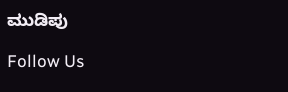ಮುಡಿಪು

Follow Us